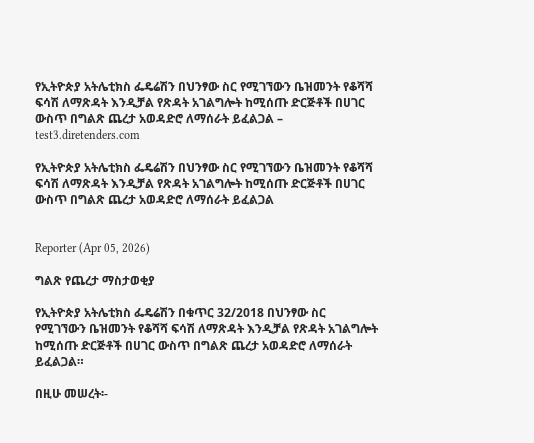የኢትዮጵያ አትሌቲክስ ፌዴሬሽን በህንፃው ስር የሚገኘውን ቤዝመንት የቆሻሻ ፍሳሽ ለማጽዳት እንዲቻል የጽዳት አገልግሎት ከሚሰጡ ድርጅቶች በሀገር ውስጥ በግልጽ ጨረታ አወዳድሮ ለማሰራት ይፈልጋል – test3.diretenders.com

የኢትዮጵያ አትሌቲክስ ፌዴሬሽን በህንፃው ስር የሚገኘውን ቤዝመንት የቆሻሻ ፍሳሽ ለማጽዳት እንዲቻል የጽዳት አገልግሎት ከሚሰጡ ድርጅቶች በሀገር ውስጥ በግልጽ ጨረታ አወዳድሮ ለማሰራት ይፈልጋል


Reporter (Apr 05, 2026)

ግልጽ የጨረታ ማስታወቂያ

የኢትዮጵያ አትሌቲክስ ፌዴሬሽን በቁጥር 32/2018 በህንፃው ስር የሚገኘውን ቤዝመንት የቆሻሻ ፍሳሽ ለማጽዳት እንዲቻል የጽዳት አገልግሎት ከሚሰጡ ድርጅቶች በሀገር ውስጥ በግልጽ ጨረታ አወዳድሮ ለማሰራት ይፈልጋል።

በዚሁ መሠረት፡-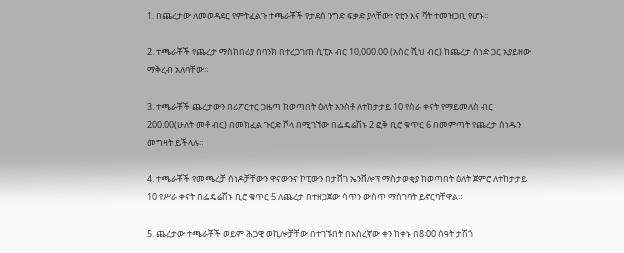1. በጨረታው ለመወዳደር የምትፈልጉ ተጫራቾች የታደሰ ንግድ ፍቃድ ያላቸው፣ የቲን እና ቫት ተመዝጋቢ የሆኑ።

2. ተጫራቾች የጨረታ ማስከበሪያ በባንክ በተረጋገጠ ሲፒኦ ብር 10,000.00 (አስር ሺህ ብር) ከጨረታ ሰነድ ጋር አያይዘው ማቅረብ አለባቸው።

3. ተጫራቾች ጨረታውን በሪፖርተር ጋዜጣ ከወጣበት ዕለት አንስቶ ለተከታታይ 10 የስራ ቀናት የማይመለስ ብር 200.00(ሁለት መቶ ብር) በመክፈል ጉርድ ሾላ በሚገኘው በፌዴሬሽኑ 2 ፎቅ ቢሮ ቁጥር 6 በመምጣት የጨረታ ሰነዱን መግዛት ይችላሉ።

4. ተጫራቾች የመጫረቻ ሰነዶቻቸውን ዋናውንና ኮፒውን በታሸገ ኤንቨሎፕ ማስታወቂያ ከወጣበት ዕለት ጀምሮ ለተከታታይ 10 የሥራ ቀናት በፌዴሬሽኑ ቢሮ ቁጥር 5 ለጨረታ በተዘጋጀው ሳጥን ውስጥ ማስገባት ይኖርባቸዋል።

5. ጨረታው ተጫራቾች ወይም ሕጋዊ ወኪሎቻቸው በተገኙበት በአስረኛው ቀን ከቀኑ በ8፡00 ሰዓት ታሽጎ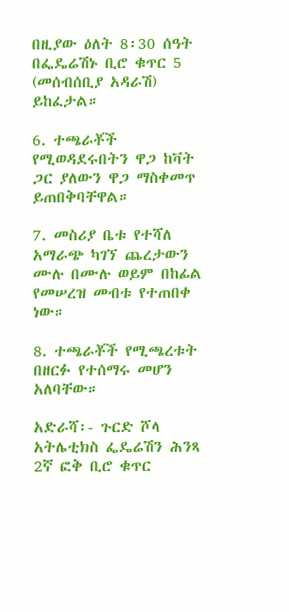በዚያው ዕለት 8፡30 ሰዓት በፌዴሬሽኑ ቢሮ ቁጥር 5 (መሰብሰቢያ አዳራሽ) ይከፈታል።

6. ተጫራቾች የሚወዳደሩበትን ዋጋ ከቫት ጋር ያለውን ዋጋ ማስቀመጥ ይጠበቅባቸዋል።

7. መስሪያ ቤቱ የተሻለ አማራጭ ካገኘ ጨረታውን ሙሉ በሙሉ ወይም በከፊል የመሠረዝ መብቱ የተጠበቀ ነው።

8. ተጫራቾች የሚጫረቱት በዘርፉ የተሰማሩ መሆን አለባቸው።

አድራሻ፡- ጉርድ ሾላ አትሌቲክስ ፌዴሬሽን ሕንጻ 2ኛ ፎቅ ቢሮ ቁጥር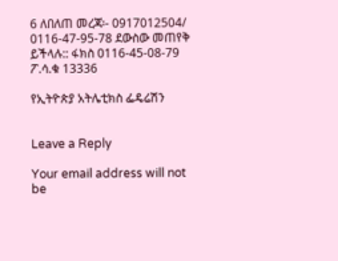6 ለበለጠ መረጃ፡- 0917012504/ 0116-47-95-78 ደውስው መጠየቅ ይችላሉ:: ፋክስ 0116-45-08-79 ፖ.ሳ.ቁ 13336

የኢትዮጵያ አትሌቲክስ ፌዴሬሽን


Leave a Reply

Your email address will not be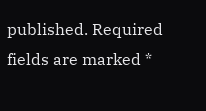published. Required fields are marked *